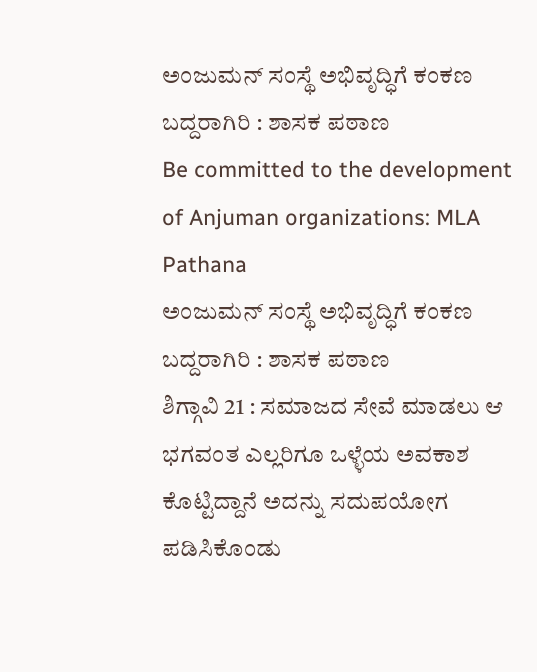ಅಂಜುಮನ್ ಸಂಸ್ಥೆ ಅಭಿವೃದ್ಧಿಗೆ ಕಂಕಣ ಬದ್ದರಾಗಿರಿ : ಶಾಸಕ ಪಠಾಣ
Be committed to the development of Anjuman organizations: MLA Pathana
ಅಂಜುಮನ್ ಸಂಸ್ಥೆ ಅಭಿವೃದ್ಧಿಗೆ ಕಂಕಣ ಬದ್ದರಾಗಿರಿ : ಶಾಸಕ ಪಠಾಣ
ಶಿಗ್ಗಾವಿ 21 : ಸಮಾಜದ ಸೇವೆ ಮಾಡಲು ಆ ಭಗವಂತ ಎಲ್ಲರಿಗೂ ಒಳ್ಳೆಯ ಅವಕಾಶ ಕೊಟ್ಟಿದ್ದಾನೆ ಅದನ್ನು ಸದುಪಯೋಗ ಪಡಿಸಿಕೊಂಡು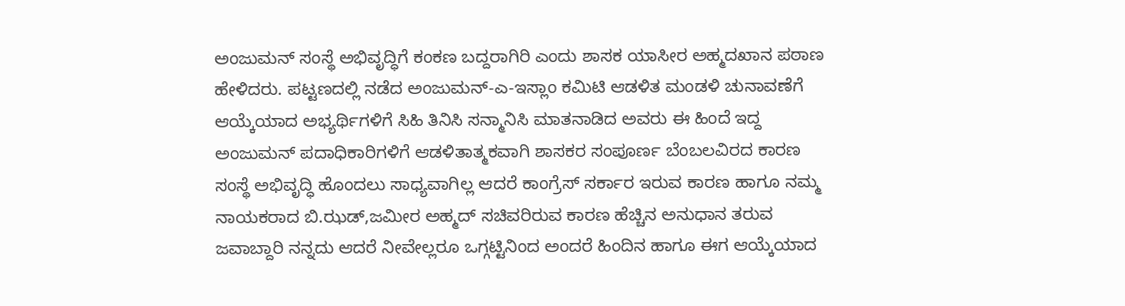ಅಂಜುಮನ್ ಸಂಸ್ಥೆ ಅಭಿವೃದ್ಧಿಗೆ ಕಂಕಣ ಬದ್ದರಾಗಿರಿ ಎಂದು ಶಾಸಕ ಯಾಸೀರ ಅಹ್ಮದಖಾನ ಪಠಾಣ ಹೇಳಿದರು. ಪಟ್ಟಣದಲ್ಲಿ ನಡೆದ ಅಂಜುಮನ್-ಎ-ಇಸ್ಲಾಂ ಕಮಿಟಿ ಆಡಳಿತ ಮಂಡಳಿ ಚುನಾವಣೆಗೆ ಆಯ್ಕೆಯಾದ ಅಭ್ಯರ್ಥಿಗಳಿಗೆ ಸಿಹಿ ತಿನಿಸಿ ಸನ್ಮಾನಿಸಿ ಮಾತನಾಡಿದ ಅವರು ಈ ಹಿಂದೆ ಇದ್ದ ಅಂಜುಮನ್ ಪದಾಧಿಕಾರಿಗಳಿಗೆ ಆಡಳಿತಾತ್ಮಕವಾಗಿ ಶಾಸಕರ ಸಂಪೂರ್ಣ ಬೆಂಬಲವಿರದ ಕಾರಣ ಸಂಸ್ಥೆ ಅಭಿವೃದ್ಧಿ ಹೊಂದಲು ಸಾಧ್ಯವಾಗಿಲ್ಲ ಆದರೆ ಕಾಂಗ್ರೆಸ್ ಸರ್ಕಾರ ಇರುವ ಕಾರಣ ಹಾಗೂ ನಮ್ಮ ನಾಯಕರಾದ ಬಿ.ಝಡ್,ಜಮೀರ ಅಹ್ಮದ್ ಸಚಿವರಿರುವ ಕಾರಣ ಹೆಚ್ಚಿನ ಅನುಧಾನ ತರುವ ಜವಾಬ್ದಾರಿ ನನ್ನದು ಆದರೆ ನೀವೇಲ್ಲರೂ ಒಗ್ಗಟ್ಟಿನಿಂದ ಅಂದರೆ ಹಿಂದಿನ ಹಾಗೂ ಈಗ ಆಯ್ಕೆಯಾದ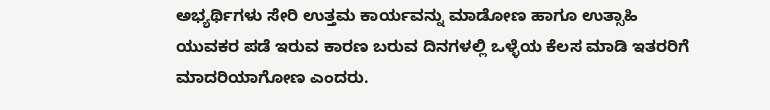ಅಭ್ಯರ್ಥಿಗಳು ಸೇರಿ ಉತ್ತಮ ಕಾರ್ಯವನ್ನು ಮಾಡೋಣ ಹಾಗೂ ಉತ್ಸಾಹಿ ಯುವಕರ ಪಡೆ ಇರುವ ಕಾರಣ ಬರುವ ದಿನಗಳಲ್ಲಿ ಒಳ್ಳೆಯ ಕೆಲಸ ಮಾಡಿ ಇತರರಿಗೆ ಮಾದರಿಯಾಗೋಣ ಎಂದರು.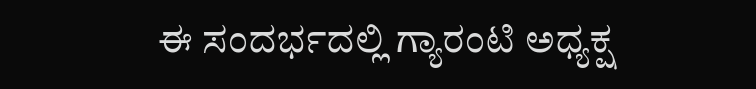ಈ ಸಂದರ್ಭದಲ್ಲಿ ಗ್ಯಾರಂಟಿ ಅಧ್ಯಕ್ಷ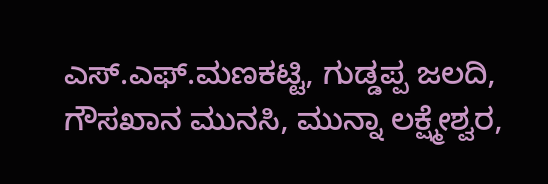ಎಸ್.ಎಫ್.ಮಣಕಟ್ಟಿ, ಗುಡ್ಡಪ್ಪ ಜಲದಿ, ಗೌಸಖಾನ ಮುನಸಿ, ಮುನ್ನಾ ಲಕ್ಷ್ಮೇಶ್ವರ,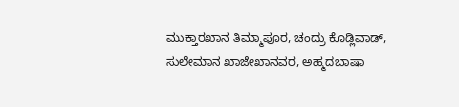ಮುಕ್ತಾರಖಾನ ತಿಮ್ಮಾಪೂರ, ಚಂದ್ರು ಕೊಡ್ಲಿವಾಡ್, ಸುಲೇಮಾನ ಖಾಜೇಖಾನವರ, ಅಹ್ಮದಬಾಷಾ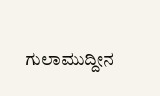ಗುಲಾಮುದ್ದೀನ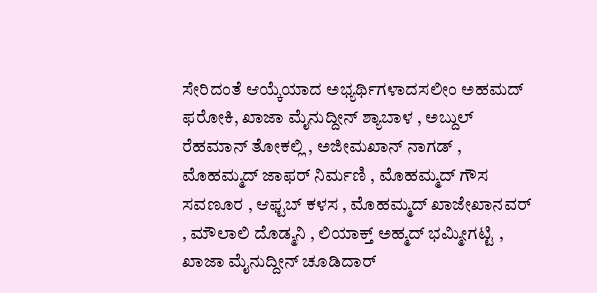ಸೇರಿದಂತೆ ಆಯ್ಕೆಯಾದ ಅಭ್ಯರ್ಥಿಗಳಾದಸಲೀಂ ಅಹಮದ್ ಫರೋಕಿ, ಖಾಜಾ ಮೈನುದ್ದೀನ್ ಶ್ಯಾಬಾಳ , ಅಬ್ದುಲ್ ರೆಹಮಾನ್ ತೋಕಲ್ಲಿ , ಅಜೀಮಖಾನ್ ನಾಗಡ್ , ಮೊಹಮ್ಮದ್ ಜಾಫರ್ ನಿರ್ಮಣಿ , ಮೊಹಮ್ಮದ್ ಗೌಸ ಸವಣೂರ , ಆಫ್ಟಬ್ ಕಳಸ , ಮೊಹಮ್ಮದ್ ಖಾಜೇಖಾನವರ್ , ಮೌಲಾಲಿ ದೊಡ್ಮನಿ , ಲಿಯಾಕ್ತ್ ಅಹ್ಮದ್ ಭಮ್ಮೀಗಟ್ಟಿ , ಖಾಜಾ ಮೈನುದ್ದೀನ್ ಚೂಡಿದಾರ್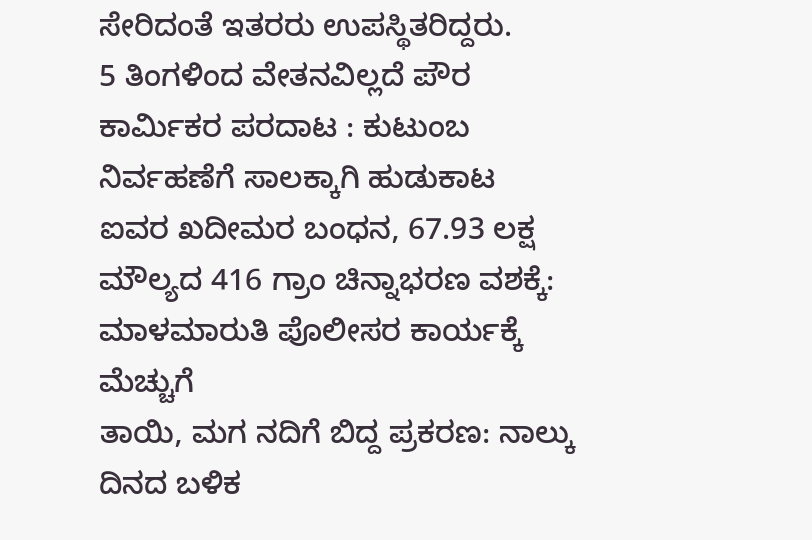ಸೇರಿದಂತೆ ಇತರರು ಉಪಸ್ಥಿತರಿದ್ದರು.
5 ತಿಂಗಳಿಂದ ವೇತನವಿಲ್ಲದೆ ಪೌರ ಕಾರ್ಮಿಕರ ಪರದಾಟ : ಕುಟುಂಬ ನಿರ್ವಹಣೆಗೆ ಸಾಲಕ್ಕಾಗಿ ಹುಡುಕಾಟ
ಐವರ ಖದೀಮರ ಬಂಧನ, 67.93 ಲಕ್ಷ ಮೌಲ್ಯದ 416 ಗ್ರಾಂ ಚಿನ್ನಾಭರಣ ವಶಕ್ಕೆ: ಮಾಳಮಾರುತಿ ಪೊಲೀಸರ ಕಾರ್ಯಕ್ಕೆ ಮೆಚ್ಚುಗೆ
ತಾಯಿ, ಮಗ ನದಿಗೆ ಬಿದ್ದ ಪ್ರಕರಣ: ನಾಲ್ಕು ದಿನದ ಬಳಿಕ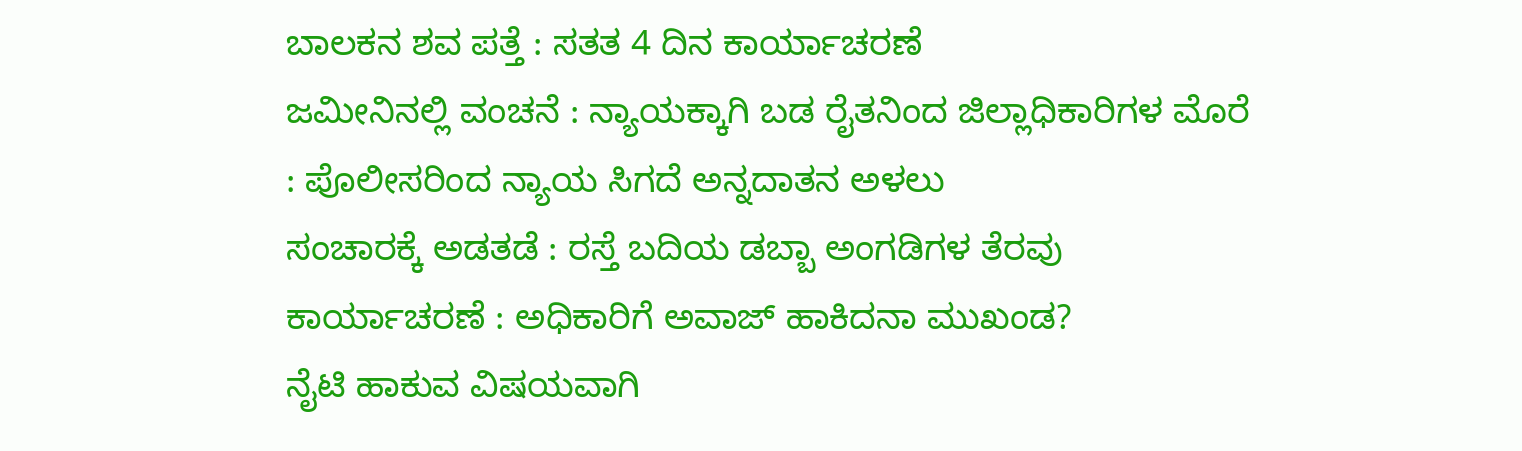ಬಾಲಕನ ಶವ ಪತ್ತೆ : ಸತತ 4 ದಿನ ಕಾರ್ಯಾಚರಣೆ
ಜಮೀನಿನಲ್ಲಿ ವಂಚನೆ : ನ್ಯಾಯಕ್ಕಾಗಿ ಬಡ ರೈತನಿಂದ ಜಿಲ್ಲಾಧಿಕಾರಿಗಳ ಮೊರೆ : ಪೊಲೀಸರಿಂದ ನ್ಯಾಯ ಸಿಗದೆ ಅನ್ನದಾತನ ಅಳಲು
ಸಂಚಾರಕ್ಕೆ ಅಡತಡೆ : ರಸ್ತೆ ಬದಿಯ ಡಬ್ಬಾ ಅಂಗಡಿಗಳ ತೆರವು ಕಾರ್ಯಾಚರಣೆ : ಅಧಿಕಾರಿಗೆ ಅವಾಜ್ ಹಾಕಿದನಾ ಮುಖಂಡ?
ನೈಟಿ ಹಾಕುವ ವಿಷಯವಾಗಿ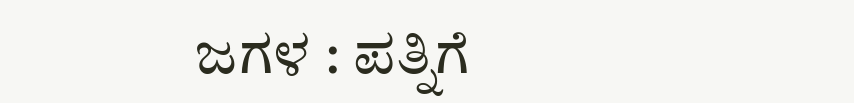ಜಗಳ : ಪತ್ನಿಗೆ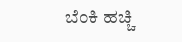ಬೆಂಕಿ ಹಚ್ಚಿ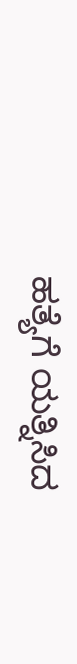ಹತ್ಯೆಗೆ ಯತ್ನಿಸಿದ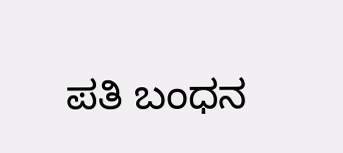ಪತಿ ಬಂಧನ